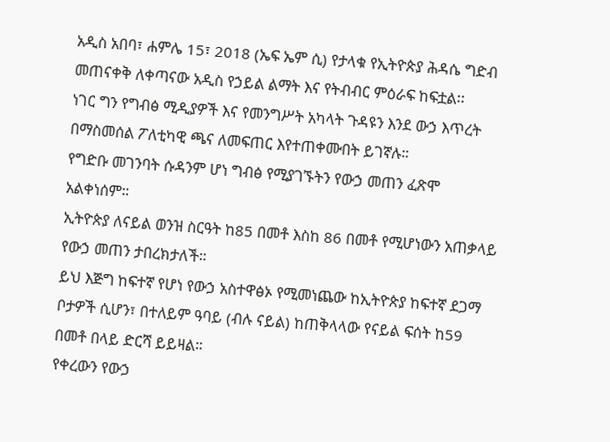አዲስ አበባ፣ ሐምሌ 15፣ 2018 (ኤፍ ኤም ሲ) የታላቁ የኢትዮጵያ ሕዳሴ ግድብ መጠናቀቅ ለቀጣናው አዲስ የኃይል ልማት እና የትብብር ምዕራፍ ከፍቷል፡፡
ነገር ግን የግብፅ ሚዲያዎች እና የመንግሥት አካላት ጉዳዩን እንደ ውኃ እጥረት በማስመሰል ፖለቲካዊ ጫና ለመፍጠር እየተጠቀሙበት ይገኛሉ።
የግድቡ መገንባት ሱዳንም ሆነ ግብፅ የሚያገኙትን የውኃ መጠን ፈጽሞ አልቀነሰም።
ኢትዮጵያ ለናይል ወንዝ ስርዓት ከ85 በመቶ እስከ 86 በመቶ የሚሆነውን አጠቃላይ የውኃ መጠን ታበረክታለች።
ይህ እጅግ ከፍተኛ የሆነ የውኃ አስተዋፅኦ የሚመነጨው ከኢትዮጵያ ከፍተኛ ደጋማ ቦታዎች ሲሆን፣ በተለይም ዓባይ (ብሉ ናይል) ከጠቅላላው የናይል ፍሰት ከ59 በመቶ በላይ ድርሻ ይይዛል።
የቀረውን የውኃ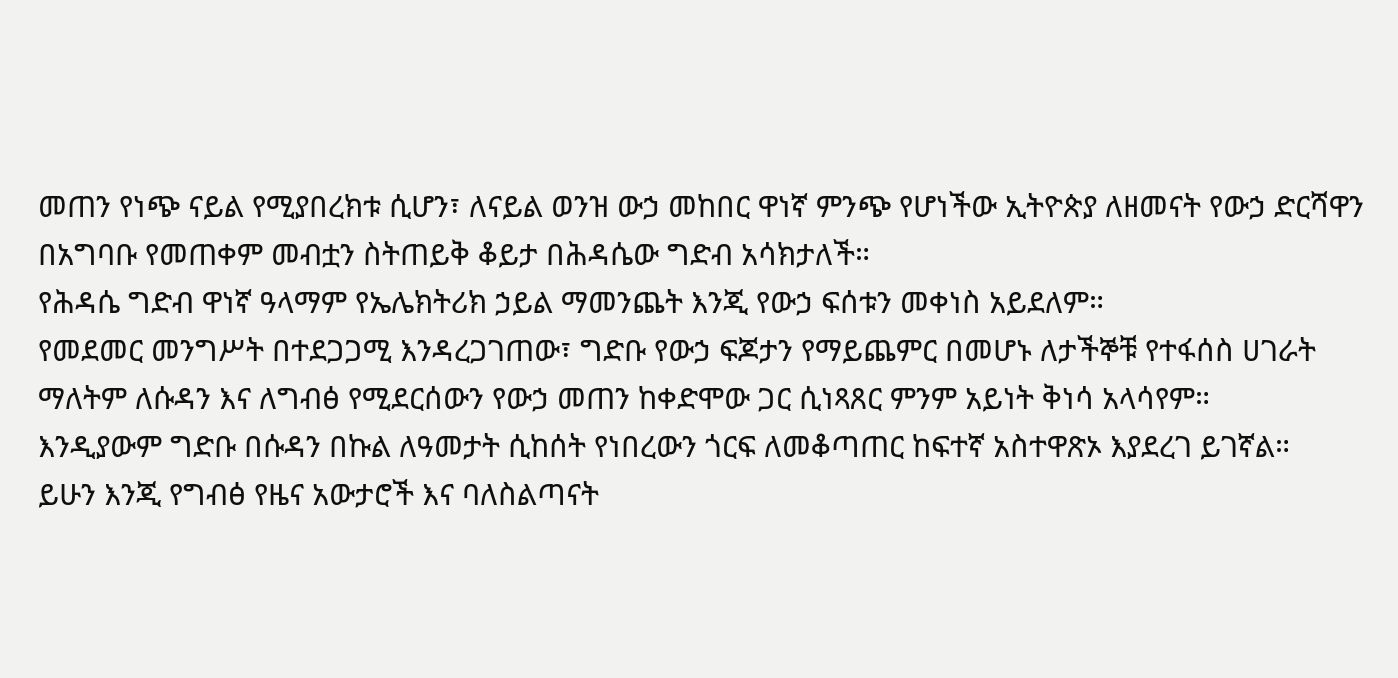መጠን የነጭ ናይል የሚያበረክቱ ሲሆን፣ ለናይል ወንዝ ውኃ መከበር ዋነኛ ምንጭ የሆነችው ኢትዮጵያ ለዘመናት የውኃ ድርሻዋን በአግባቡ የመጠቀም መብቷን ስትጠይቅ ቆይታ በሕዳሴው ግድብ አሳክታለች።
የሕዳሴ ግድብ ዋነኛ ዓላማም የኤሌክትሪክ ኃይል ማመንጨት እንጂ የውኃ ፍሰቱን መቀነስ አይደለም።
የመደመር መንግሥት በተደጋጋሚ እንዳረጋገጠው፣ ግድቡ የውኃ ፍጆታን የማይጨምር በመሆኑ ለታችኞቹ የተፋሰስ ሀገራት ማለትም ለሱዳን እና ለግብፅ የሚደርሰውን የውኃ መጠን ከቀድሞው ጋር ሲነጻጸር ምንም አይነት ቅነሳ አላሳየም።
እንዲያውም ግድቡ በሱዳን በኩል ለዓመታት ሲከሰት የነበረውን ጎርፍ ለመቆጣጠር ከፍተኛ አስተዋጽኦ እያደረገ ይገኛል።
ይሁን እንጂ የግብፅ የዜና አውታሮች እና ባለስልጣናት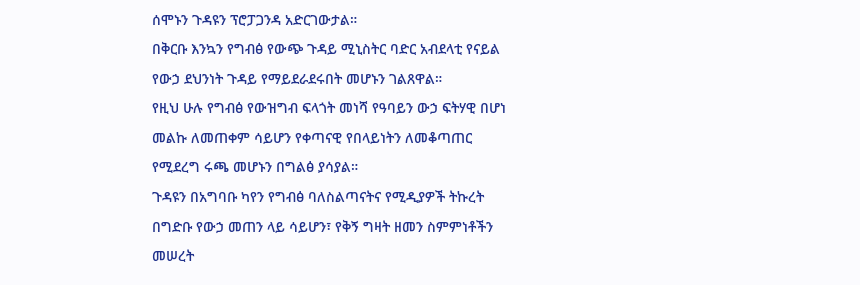ሰሞኑን ጉዳዩን ፕሮፓጋንዳ አድርገውታል።
በቅርቡ እንኳን የግብፅ የውጭ ጉዳይ ሚኒስትር ባድር አብደላቲ የናይል የውኃ ደህንነት ጉዳይ የማይደራደሩበት መሆኑን ገልጸዋል።
የዚህ ሁሉ የግብፅ የውዝግብ ፍላጎት መነሻ የዓባይን ውኃ ፍትሃዊ በሆነ መልኩ ለመጠቀም ሳይሆን የቀጣናዊ የበላይነትን ለመቆጣጠር የሚደረግ ሩጫ መሆኑን በግልፅ ያሳያል።
ጉዳዩን በአግባቡ ካየን የግብፅ ባለስልጣናትና የሚዲያዎች ትኩረት በግድቡ የውኃ መጠን ላይ ሳይሆን፣ የቅኝ ግዛት ዘመን ስምምነቶችን መሠረት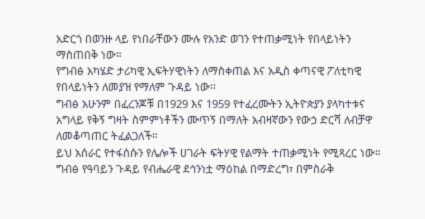አድርጎ በወንዙ ላይ የነበራቸውን ሙሉ የአንድ ወገን የተጠቃሚነት የበላይነትን ማስጠበቅ ነው።
የግብፅ አካሄድ ታሪካዊ ኢፍትሃዊነትን ለማስቀጠል እና አዲስ ቀጣናዊ ፖለቲካዊ የበላይነትን ለመያዝ የማለም ጉዳይ ነው፡፡
ግብፅ አሁንም በፈረንጆቹ በ1929 እና 1959 የተፈረሙትን ኢትዮጵያን ያላካተቱና አግላይ የቅኝ ግዛት ስምምነቶችን ሙጥኝ በማለት አብዛኛውን የውኃ ድርሻ ለብቻዋ ለመቆጣጠር ትፈልጋለች።
ይህ አሰራር የተፋሰሱን የሌሎች ሀገራት ፍትሃዊ የልማት ተጠቃሚነት የሚጻረር ነው።
ግብፅ የዓባይን ጉዳይ የብሔራዊ ደኅንነቷ ማዕከል በማድረግ፣ በምስራቅ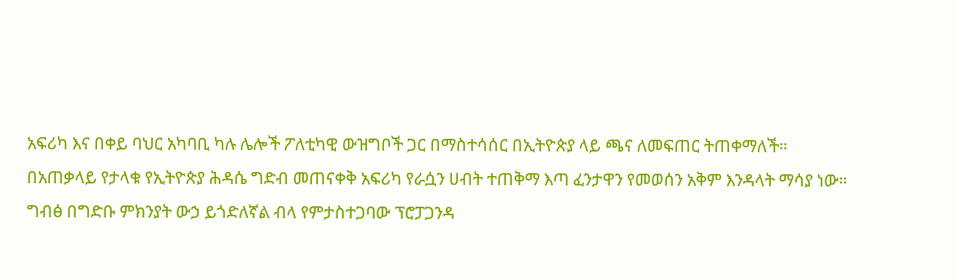አፍሪካ እና በቀይ ባህር አካባቢ ካሉ ሌሎች ፖለቲካዊ ውዝግቦች ጋር በማስተሳሰር በኢትዮጵያ ላይ ጫና ለመፍጠር ትጠቀማለች።
በአጠቃላይ የታላቁ የኢትዮጵያ ሕዳሴ ግድብ መጠናቀቅ አፍሪካ የራሷን ሀብት ተጠቅማ እጣ ፈንታዋን የመወሰን አቅም እንዳላት ማሳያ ነው።
ግብፅ በግድቡ ምክንያት ውኃ ይጎድለኛል ብላ የምታስተጋባው ፕሮፓጋንዳ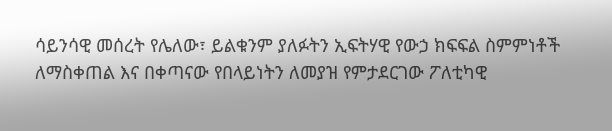ሳይንሳዊ መሰረት የሌለው፣ ይልቁንም ያለፉትን ኢፍትሃዊ የውኃ ክፍፍል ስምምነቶች ለማስቀጠል እና በቀጣናው የበላይነትን ለመያዝ የምታደርገው ፖለቲካዊ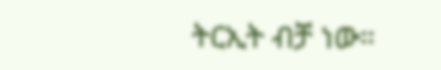ትርኢት ብቻ ነው።